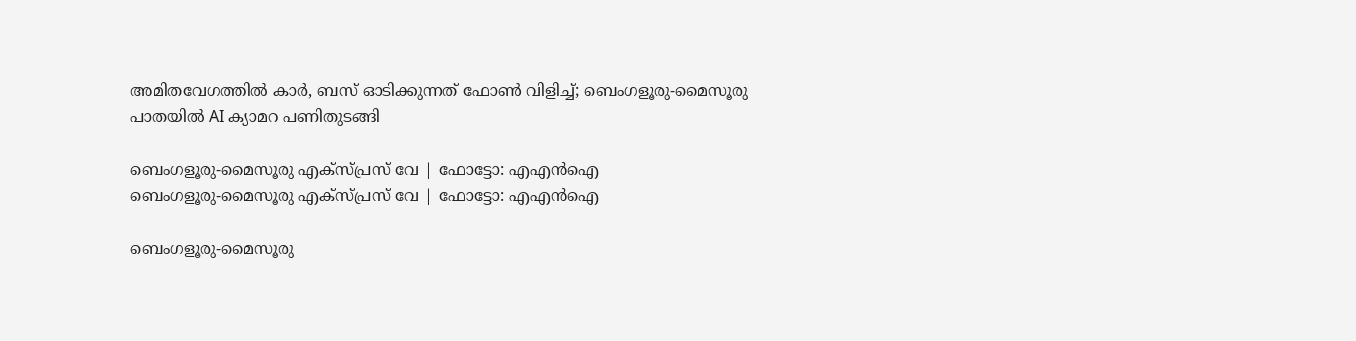അമിതവേഗത്തില്‍ കാര്‍, ബസ് ഓടിക്കുന്നത് ഫോണ്‍ വിളിച്ച്; ബെംഗളൂരു-മൈസൂരു പാതയില്‍ AI ക്യാമറ പണിതുടങ്ങി

ബെംഗളൂരു-മൈസൂരു എക്സ്പ്രസ് വേ | ഫോട്ടോ: എഎന്‍ഐ
ബെംഗളൂരു-മൈസൂരു എക്സ്പ്രസ് വേ | ഫോട്ടോ: എഎന്‍ഐ

ബെംഗളൂരു-മൈസൂരു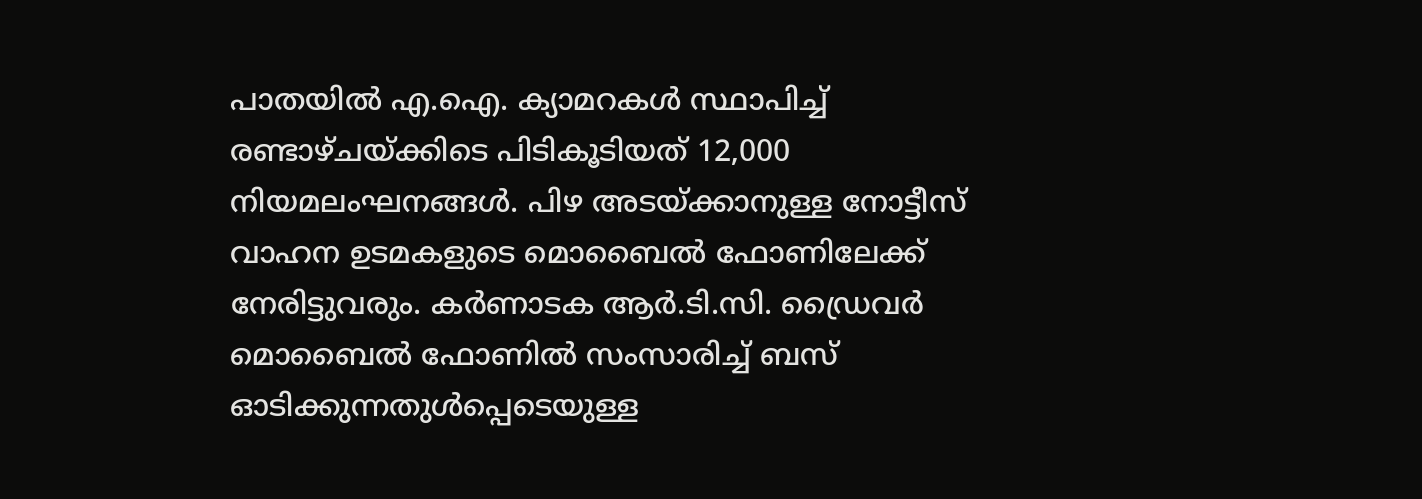പാതയില്‍ എ.ഐ. ക്യാമറകള്‍ സ്ഥാപിച്ച് രണ്ടാഴ്ചയ്ക്കിടെ പിടികൂടിയത് 12,000 നിയമലംഘനങ്ങള്‍. പിഴ അടയ്ക്കാനുള്ള നോട്ടീസ് വാഹന ഉടമകളുടെ മൊബൈല്‍ ഫോണിലേക്ക് നേരിട്ടുവരും. കര്‍ണാടക ആര്‍.ടി.സി. ഡ്രൈവര്‍ മൊബൈല്‍ ഫോണില്‍ സംസാരിച്ച് ബസ് ഓടിക്കുന്നതുള്‍പ്പെടെയുള്ള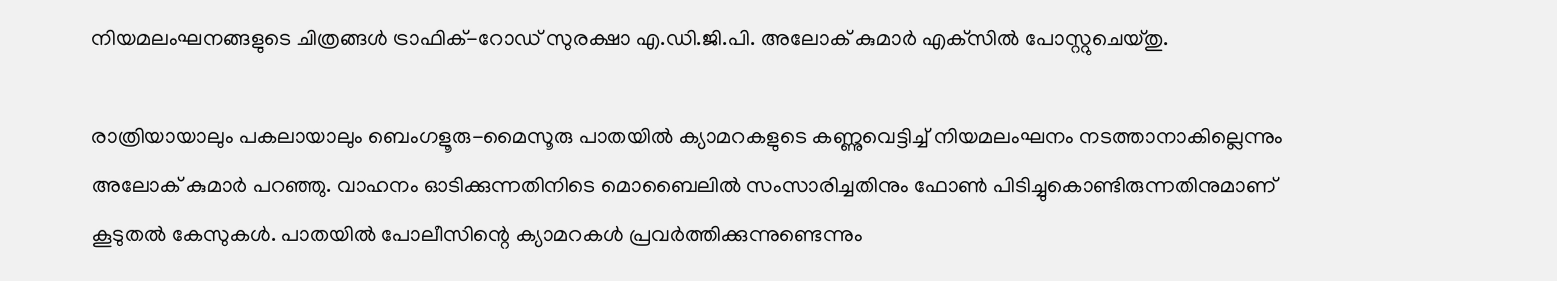നിയമലംഘനങ്ങളുടെ ചിത്രങ്ങള്‍ ട്രാഫിക്-റോഡ് സുരക്ഷാ എ.ഡി.ജി.പി. അലോക് കുമാര്‍ എക്‌സില്‍ പോസ്റ്റുചെയ്തു.

രാത്രിയായാലും പകലായാലും ബെംഗളൂരു-മൈസൂരു പാതയില്‍ ക്യാമറകളുടെ കണ്ണുവെട്ടിച്ച് നിയമലംഘനം നടത്താനാകില്ലെന്നും അലോക് കുമാര്‍ പറഞ്ഞു. വാഹനം ഓടിക്കുന്നതിനിടെ മൊബൈലില്‍ സംസാരിച്ചതിനും ഫോണ്‍ പിടിച്ചുകൊണ്ടിരുന്നതിനുമാണ് കൂടുതല്‍ കേസുകള്‍. പാതയില്‍ പോലീസിന്റെ ക്യാമറകള്‍ പ്രവര്‍ത്തിക്കുന്നുണ്ടെന്നും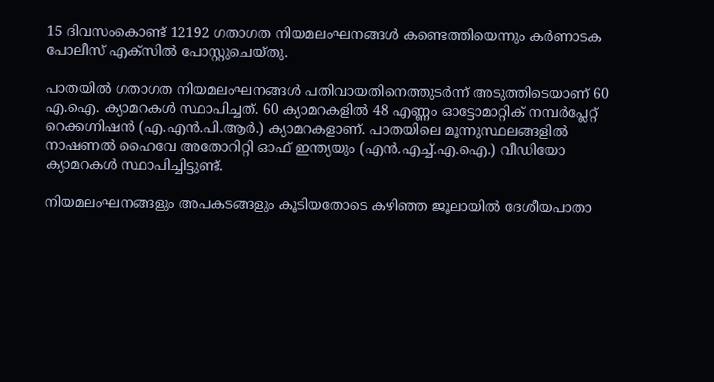15 ദിവസംകൊണ്ട് 12192 ഗതാഗത നിയമലംഘനങ്ങള്‍ കണ്ടെത്തിയെന്നും കര്‍ണാടക പോലീസ് എക്‌സില്‍ പോസ്റ്റുചെയ്തു.

പാതയില്‍ ഗതാഗത നിയമലംഘനങ്ങള്‍ പതിവായതിനെത്തുടര്‍ന്ന് അടുത്തിടെയാണ് 60 എ.ഐ. ക്യാമറകള്‍ സ്ഥാപിച്ചത്. 60 ക്യാമറകളില്‍ 48 എണ്ണം ഓട്ടോമാറ്റിക് നമ്പര്‍പ്ലേറ്റ് റെക്കഗ്നിഷന്‍ (എ.എന്‍.പി.ആര്‍.) ക്യാമറകളാണ്. പാതയിലെ മൂന്നുസ്ഥലങ്ങളില്‍ നാഷണല്‍ ഹൈവേ അതോറിറ്റി ഓഫ് ഇന്ത്യയും (എന്‍.എച്ച്.എ.ഐ.) വീഡിയോ ക്യാമറകള്‍ സ്ഥാപിച്ചിട്ടുണ്ട്.

നിയമലംഘനങ്ങളും അപകടങ്ങളും കൂടിയതോടെ കഴിഞ്ഞ ജൂലായില്‍ ദേശീയപാതാ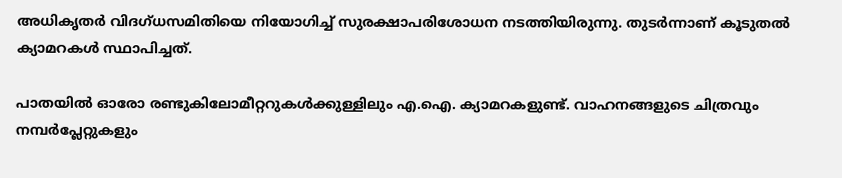അധികൃതര്‍ വിദഗ്ധസമിതിയെ നിയോഗിച്ച് സുരക്ഷാപരിശോധന നടത്തിയിരുന്നു. തുടര്‍ന്നാണ് കൂടുതല്‍ ക്യാമറകള്‍ സ്ഥാപിച്ചത്.

പാതയില്‍ ഓരോ രണ്ടുകിലോമീറ്ററുകള്‍ക്കുള്ളിലും എ.ഐ. ക്യാമറകളുണ്ട്. വാഹനങ്ങളുടെ ചിത്രവും നമ്പര്‍പ്ലേറ്റുകളും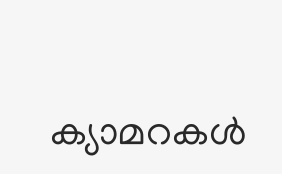ക്യാമറകള്‍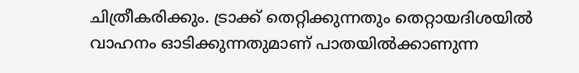ചിത്രീകരിക്കും. ട്രാക്ക് തെറ്റിക്കുന്നതും തെറ്റായദിശയില്‍ വാഹനം ഓടിക്കുന്നതുമാണ് പാതയില്‍ക്കാണുന്ന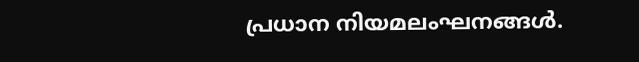പ്രധാന നിയമലംഘനങ്ങള്‍.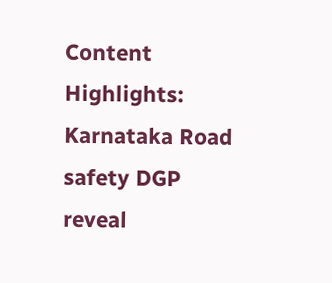Content Highlights: Karnataka Road safety DGP reveal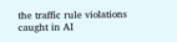the traffic rule violations caught in AI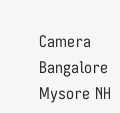Camera Bangalore Mysore NH